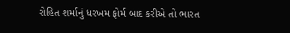રોહિત શર્માનું ધરખમ ફોર્મ બાદ કરીએ તો ભારત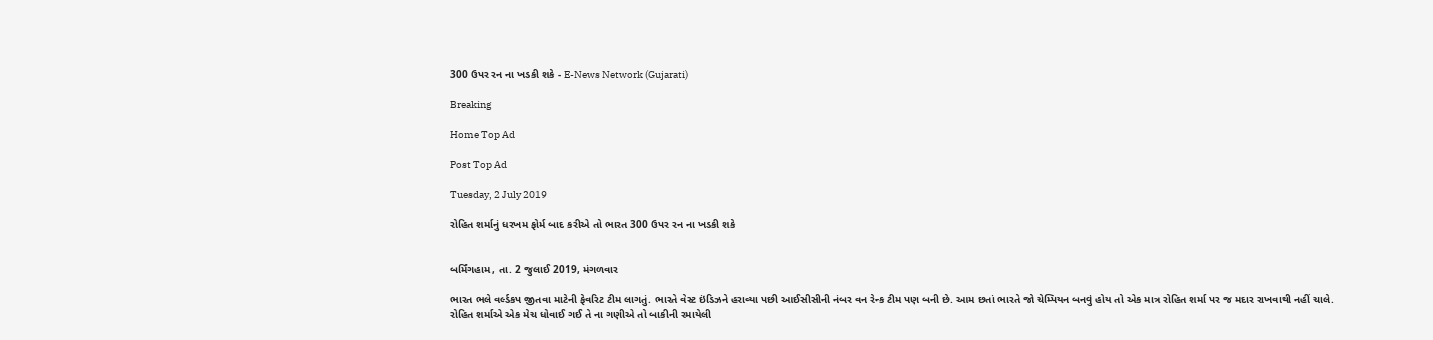300 ઉપર રન ના ખડકી શકે - E-News Network (Gujarati)

Breaking

Home Top Ad

Post Top Ad

Tuesday, 2 July 2019

રોહિત શર્માનું ધરખમ ફોર્મ બાદ કરીએ તો ભારત 300 ઉપર રન ના ખડકી શકે


બર્મિંગહામ, તા. 2 જુલાઈ 2019, મંગળવાર

ભારત ભલે વર્લ્ડકપ જીતવા માટેની ફેવરિટ ટીમ લાગતું. ભારતે વેસ્ટ ઇંડિઝને હરાવ્યા પછી આઈસીસીની નંબર વન રેન્ક ટીમ પણ બની છે. આમ છતાં ભારતે જો ચેમ્પિયન બનવું હોય તો એક માત્ર રોહિત શર્મા પર જ મદાર રાખવાથી નહીં ચાલે. રોહિત શર્માએ એક મેચ ધોવાઈ ગઈ તે ના ગણીએ તો બાકીની રમાયેલી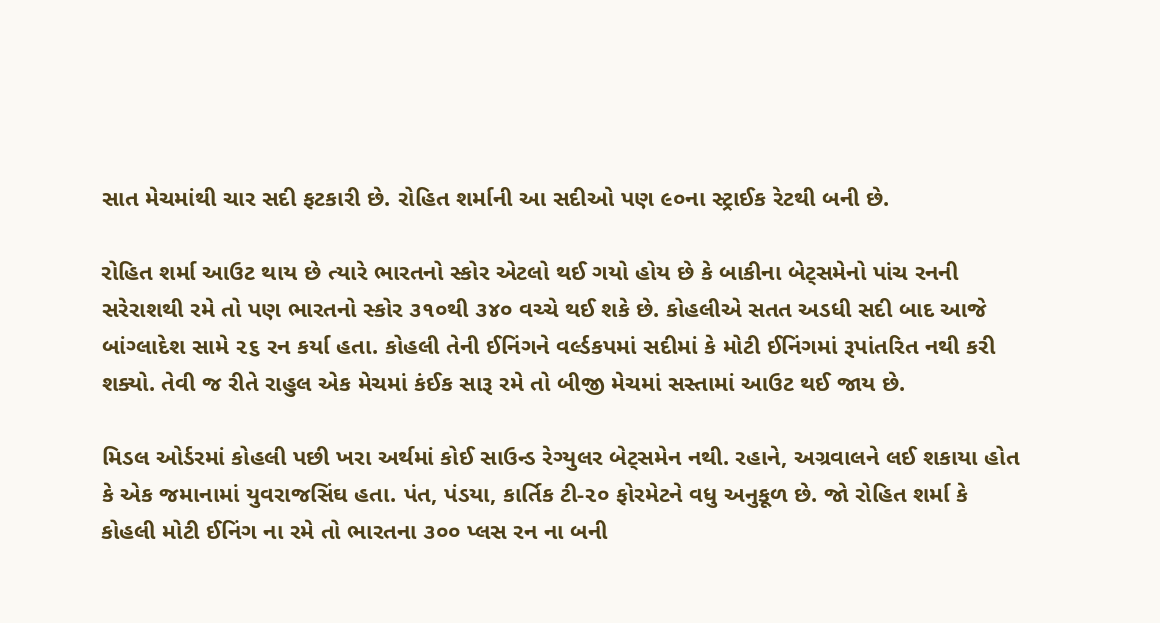સાત મેચમાંથી ચાર સદી ફટકારી છે. રોહિત શર્માની આ સદીઓ પણ ૯૦ના સ્ટ્રાઈક રેટથી બની છે.

રોહિત શર્મા આઉટ થાય છે ત્યારે ભારતનો સ્કોર એટલો થઈ ગયો હોય છે કે બાકીના બેટ્સમેનો પાંચ રનની સરેરાશથી રમે તો પણ ભારતનો સ્કોર ૩૧૦થી ૩૪૦ વચ્ચે થઈ શકે છે. કોહલીએ સતત અડધી સદી બાદ આજે બાંગ્લાદેશ સામે ૨૬ રન કર્યા હતા. કોહલી તેની ઈનિંગને વર્લ્ડકપમાં સદીમાં કે મોટી ઈનિંગમાં રૂપાંતરિત નથી કરી શક્યો. તેવી જ રીતે રાહુલ એક મેચમાં કંઈક સારૂ રમે તો બીજી મેચમાં સસ્તામાં આઉટ થઈ જાય છે.

મિડલ ઓર્ડરમાં કોહલી પછી ખરા અર્થમાં કોઈ સાઉન્ડ રેગ્યુલર બેટ્સમેન નથી. રહાને, અગ્રવાલને લઈ શકાયા હોત કે એક જમાનામાં યુવરાજસિંઘ હતા. પંત, પંડયા, કાર્તિક ટી-૨૦ ફોરમેટને વધુ અનુકૂળ છે. જો રોહિત શર્મા કે કોહલી મોટી ઈનિંગ ના રમે તો ભારતના ૩૦૦ પ્લસ રન ના બની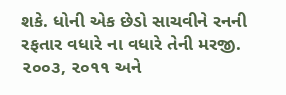શકે. ધોની એક છેડો સાચવીને રનની રફતાર વધારે ના વધારે તેની મરજી. ૨૦૦૩, ૨૦૧૧ અને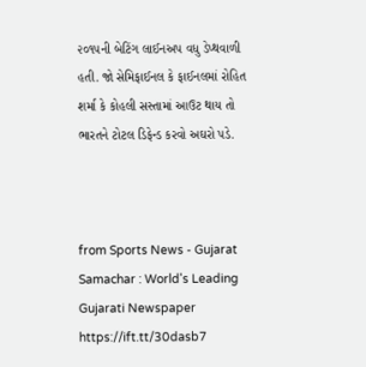૨૦૧૫ની બેટિંગ લાઈનઅપ વધુ ડેપ્થવાળી હતી. જો સેમિફાઈનલ કે ફાઈનલમાં રોહિત શર્મા કે કોહલી સસ્તામાં આઉટ થાય તો ભારતને ટોટલ ડિફેન્ડ કરવો અઘરો પડે.



from Sports News - Gujarat Samachar : World's Leading Gujarati Newspaper https://ift.tt/30dasb7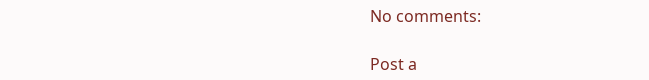No comments:

Post a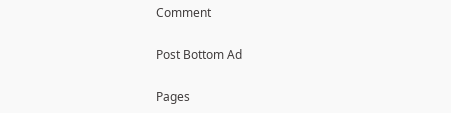Comment

Post Bottom Ad

Pages